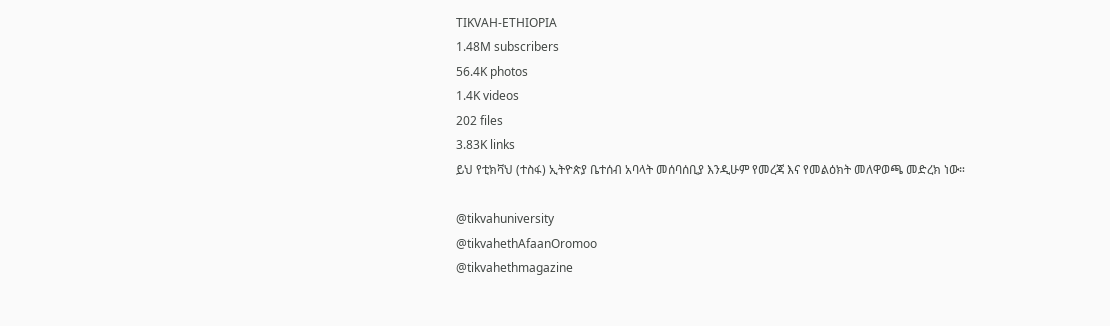TIKVAH-ETHIOPIA
1.48M subscribers
56.4K photos
1.4K videos
202 files
3.83K links
ይህ የቲክቫህ (ተስፋ) ኢትዮጵያ ቤተሰብ አባላት መሰባሰቢያ እንዲሁም የመረጃ እና የመልዕክት መለዋወጫ መድረክ ነው።

@tikvahuniversity
@tikvahethAfaanOromoo
@tikvahethmagazine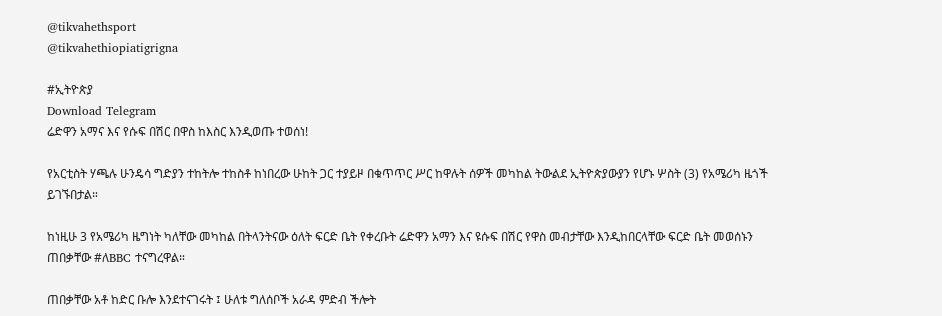@tikvahethsport
@tikvahethiopiatigrigna

#ኢትዮጵያ
Download Telegram
ሬድዋን አማና እና የሱፍ በሽር በዋስ ከእስር እንዲወጡ ተወሰነ!

የአርቲስት ሃጫሉ ሁንዴሳ ግድያን ተከትሎ ተከስቶ ከነበረው ሁከት ጋር ተያይዞ በቁጥጥር ሥር ከዋሉት ሰዎች መካከል ትውልደ ኢትዮጵያውያን የሆኑ ሦስት (3) የአሜሪካ ዜጎች ይገኙበታል።

ከነዚሁ 3 የአሜሪካ ዜግነት ካለቸው መካከል በትላንትናው ዕለት ፍርድ ቤት የቀረቡት ሬድዋን አማን እና ዩሱፍ በሽር የዋስ መብታቸው እንዲከበርላቸው ፍርድ ቤት መወሰኑን ጠበቃቸው #ለBBC ተናግረዋል።

ጠበቃቸው አቶ ከድር ቡሎ እንደተናገሩት ፤ ሁለቱ ግለሰቦች አራዳ ምድብ ችሎት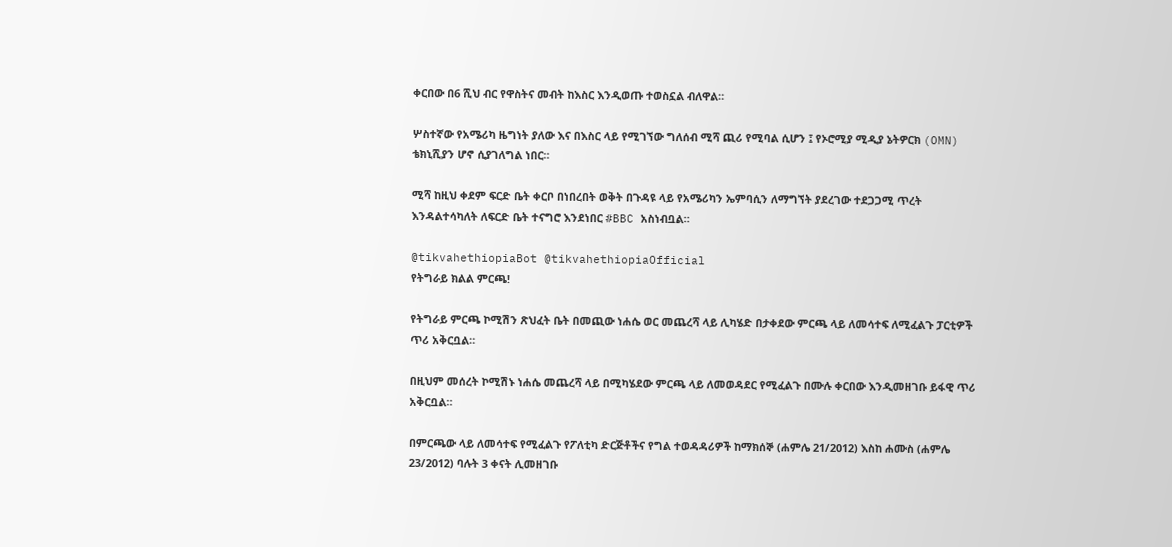ቀርበው በ6 ሺህ ብር የዋስትና መብት ከእስር እንዲወጡ ተወስኗል ብለዋል።

ሦስተኛው የአሜሪካ ዜግነት ያለው እና በእስር ላይ የሚገኘው ግለሰብ ሚሻ ጪሪ የሚባል ሲሆን ፤ የኦሮሚያ ሚዲያ ኔትዎርክ (OMN) ቴክኒሺያን ሆኖ ሲያገለግል ነበር።

ሚሻ ከዚህ ቀደም ፍርድ ቤት ቀርቦ በነበረበት ወቅት በጉዳዩ ላይ የአሜሪካን ኤምባሲን ለማግኘት ያደረገው ተደጋጋሚ ጥረት እንዳልተሳካለት ለፍርድ ቤት ተናግሮ እንደነበር #BBC አስነብቧል።

@tikvahethiopiaBot @tikvahethiopiaOfficial
የትግራይ ክልል ምርጫ!

የትግራይ ምርጫ ኮሚሽን ጽህፈት ቤት በመጪው ነሐሴ ወር መጨረሻ ላይ ሊካሄድ በታቀደው ምርጫ ላይ ለመሳተፍ ለሚፈልጉ ፓርቲዎች ጥሪ አቅርቧል።

በዚህም መሰረት ኮሚሽኑ ነሐሴ መጨረሻ ላይ በሚካሄደው ምርጫ ላይ ለመወዳደር የሚፈልጉ በሙሉ ቀርበው እንዲመዘገቡ ይፋዊ ጥሪ አቅርቧል።

በምርጫው ላይ ለመሳተፍ የሚፈልጉ የፖለቲካ ድርጅቶችና የግል ተወዳዳሪዎች ከማክሰኞ (ሐምሌ 21/2012) እስከ ሐሙስ (ሐምሌ 23/2012) ባሉት 3 ቀናት ሊመዘገቡ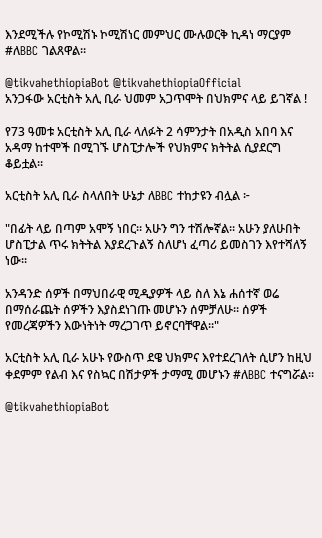እንደሚችሉ የኮሚሽኑ ኮሚሽነር መምህር ሙሉወርቅ ኪዳነ ማርያም #ለBBC ገልጸዋል።

@tikvahethiopiaBot @tikvahethiopiaOfficial
አንጋፋው አርቲስት አሊ ቢራ ህመም አጋጥሞት በህክምና ላይ ይገኛል !

የ73 ዓመቱ አርቲስት አሊ ቢራ ላለፉት 2 ሳምንታት በአዲስ አበባ እና አዳማ ከተሞች በሚገኙ ሆስፒታሎች የህክምና ክትትል ሲያደርግ ቆይቷል።

አርቲስት አሊ ቢራ ስላለበት ሁኔታ ለBBC ተከታዩን ብሏል ፦

"በፊት ላይ በጣም አሞኝ ነበር። አሁን ግን ተሽሎኛል። አሁን ያለሁበት ሆስፒታል ጥሩ ክትትል እያደረጉልኝ ስለሆነ ፈጣሪ ይመስገን እየተሻለኝ ነው።

አንዳንድ ሰዎች በማህበራዊ ሚዲያዎች ላይ ስለ እኔ ሐሰተኛ ወሬ በማሰራጨት ሰዎችን እያስደነገጡ መሆኑን ሰምቻለሁ። ሰዎች የመረጃዎችን እውነትነት ማረጋገጥ ይኖርባቸዋል።"

አርቲስት አሊ ቢራ አሁኑ የውስጥ ደዌ ህክምና እየተደረገለት ሲሆን ከዚህ ቀደምም የልብ እና የስኳር በሽታዎች ታማሚ መሆኑን #ለBBC ተናግሯል።

@tikvahethiopiaBot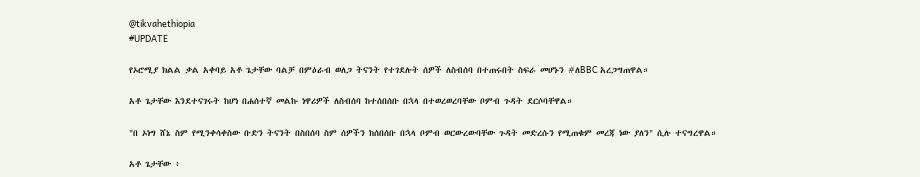@tikvahethiopia
#UPDATE

የኦሮሚያ ክልል ቃል አቀባይ አቶ ጌታቸው ባልቻ በምዕራብ ወለጋ ትናንት የተገደሉት ሰዎች ለስብሰባ በተጠሩበት ስፍራ መሆኑን #ለBBC አረጋግጠዋል።

አቶ ጌታቸው እንደተናገሩት ከሆነ በሐሰተኛ መልኩ ነዋሪዎች ለስብሰባ ከተሰበሰቡ በኋላ በተወረወረባቸው ቦምብ ጉዳት ደርሶባቸዋል።

"በ ኦነግ ሸኔ ስም የሚንቀሳቀስው ቡድን ትናንት በስበሰባ ስም ሰዎችን ከሰበሰቡ በኋላ ቦምብ ወርውረውባቸው ጉዳት መድረሱን የሚጠቁም መረጃ ነው ያለን" ሲሉ ተናግረዋል።

አቶ ጌታቸው ፥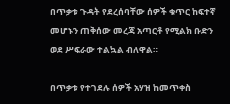በጥቃቱ ጉዳት የደረሰባቸው ሰዎች ቁጥር ከፍተኛ መሆኑን ጠቅሰው መረጃ አጣርቶ የሚልክ ቡድን ወደ ሥፍራው ተልኳል ብለዋል።

በጥቃቱ የተገደሉ ሰዎች አሃዝ ከመጥቀስ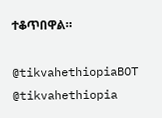ተቆጥበዋል።

@tikvahethiopiaBOT @tikvahethiopia